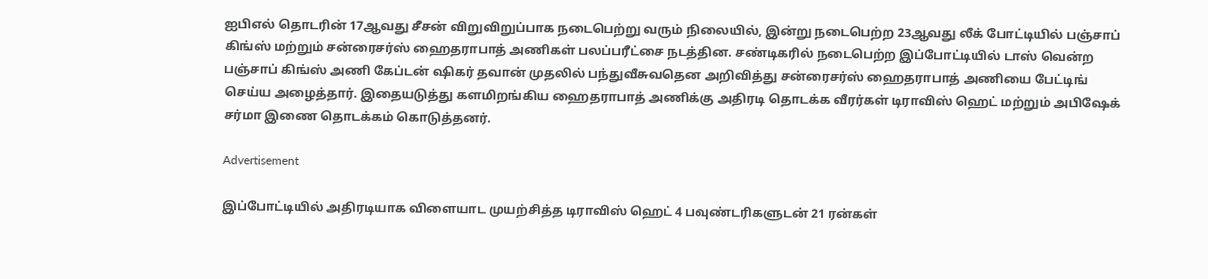ஐபிஎல் தொடரின் 17ஆவது சீசன் விறுவிறுப்பாக நடைபெற்று வரும் நிலையில், இன்று நடைபெற்ற 23ஆவது லீக் போட்டியில் பஞ்சாப் கிங்ஸ் மற்றும் சன்ரைசர்ஸ் ஹைதராபாத் அணிகள் பலப்பரீட்சை நடத்தின. சண்டிகரில் நடைபெற்ற இப்போட்டியில் டாஸ் வென்ற பஞ்சாப் கிங்ஸ் அணி கேப்டன் ஷிகர் தவான் முதலில் பந்துவீசுவதென அறிவித்து சன்ரைசர்ஸ் ஹைதராபாத் அணியை பேட்டிங் செய்ய அழைத்தார். இதையடுத்து களமிறங்கிய ஹைதராபாத் அணிக்கு அதிரடி தொடக்க வீரர்கள் டிராவிஸ் ஹெட் மற்றும் அபிஷேக் சர்மா இணை தொடக்கம் கொடுத்தனர்.

Advertisement

இப்போட்டியில் அதிரடியாக விளையாட முயற்சித்த டிராவிஸ் ஹெட் 4 பவுண்டரிகளுடன் 21 ரன்கள்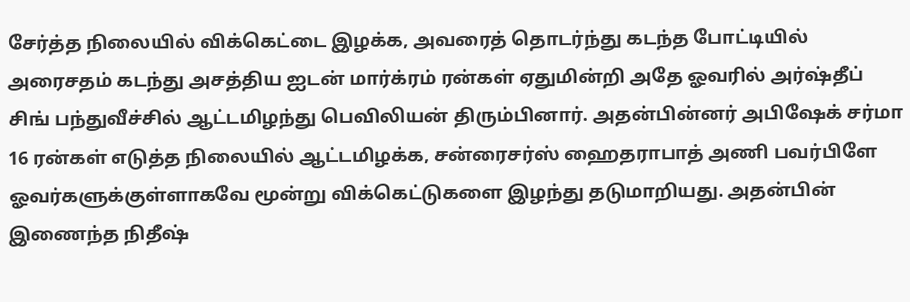சேர்த்த நிலையில் விக்கெட்டை இழக்க, அவரைத் தொடர்ந்து கடந்த போட்டியில் அரைசதம் கடந்து அசத்திய ஐடன் மார்க்ரம் ரன்கள் ஏதுமின்றி அதே ஓவரில் அர்ஷ்தீப் சிங் பந்துவீச்சில் ஆட்டமிழந்து பெவிலியன் திரும்பினார். அதன்பின்னர் அபிஷேக் சர்மா 16 ரன்கள் எடுத்த நிலையில் ஆட்டமிழக்க, சன்ரைசர்ஸ் ஹைதராபாத் அணி பவர்பிளே ஓவர்களுக்குள்ளாகவே மூன்று விக்கெட்டுகளை இழந்து தடுமாறியது. அதன்பின் இணைந்த நிதீஷ்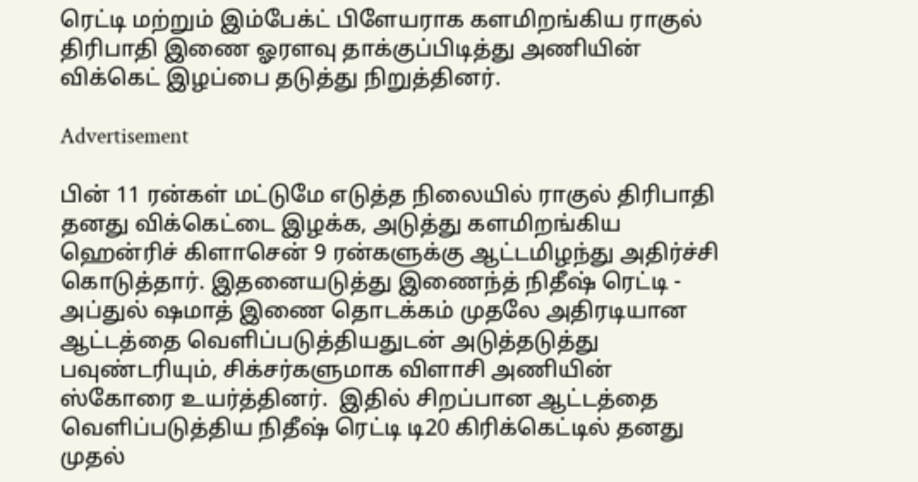ரெட்டி மற்றும் இம்பேக்ட் பிளேயராக களமிறங்கிய ராகுல் திரிபாதி இணை ஓரளவு தாக்குப்பிடித்து அணியின் விக்கெட் இழப்பை தடுத்து நிறுத்தினர்.

Advertisement

பின் 11 ரன்கள் மட்டுமே எடுத்த நிலையில் ராகுல் திரிபாதி தனது விக்கெட்டை இழக்க, அடுத்து களமிறங்கிய ஹென்ரிச் கிளாசென் 9 ரன்களுக்கு ஆட்டமிழந்து அதிர்ச்சி கொடுத்தார். இதனையடுத்து இணைந்த் நிதீஷ் ரெட்டி - அப்துல் ஷமாத் இணை தொடக்கம் முதலே அதிரடியான ஆட்டத்தை வெளிப்படுத்தியதுடன் அடுத்தடுத்து பவுண்டரியும், சிக்சர்களுமாக விளாசி அணியின் ஸ்கோரை உயர்த்தினர்.  இதில் சிறப்பான ஆட்டத்தை வெளிப்படுத்திய நிதீஷ் ரெட்டி டி20 கிரிக்கெட்டில் தனது முதல்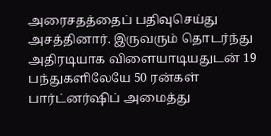அரைசதத்தைப் பதிவுசெய்து அசத்தினார். இருவரும் தொடர்ந்து அதிரடியாக விளையாடியதுடன் 19 பந்துகளிலேயே 50 ரன்கள் பார்ட்னர்ஷிப் அமைத்து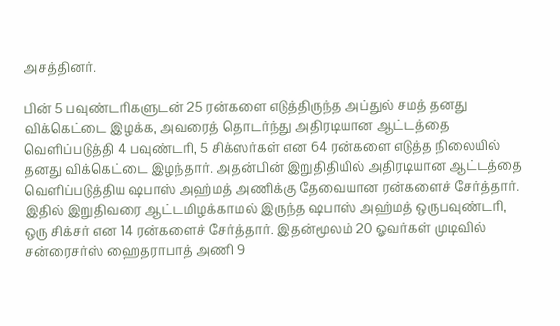அசத்தினர்.

பின் 5 பவுண்டரிகளுடன் 25 ரன்களை எடுத்திருந்த அப்துல் சமத் தனது விக்கெட்டை இழக்க, அவரைத் தொடர்ந்து அதிரடியான ஆட்டத்தை வெளிப்படுத்தி 4 பவுண்டரி, 5 சிக்ஸர்கள் என 64 ரன்களை எடுத்த நிலையில் தனது விக்கெட்டை இழந்தார். அதன்பின் இறுதிதியில் அதிரடியான ஆட்டத்தை வெளிப்படுத்திய ஷபாஸ் அஹ்மத் அணிக்கு தேவையான ரன்களைச் சேர்த்தார்.  இதில் இறுதிவரை ஆட்டமிழக்காமல் இருந்த ஷபாஸ் அஹ்மத் ஒருபவுண்டரி, ஒரு சிக்சர் என 14 ரன்களைச் சேர்த்தார். இதன்மூலம் 20 ஓவர்கள் முடிவில் சன்ரைசர்ஸ் ஹைதராபாத் அணி 9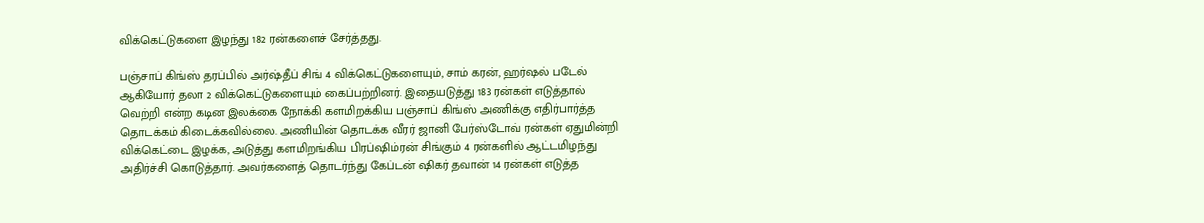விக்கெட்டுகளை இழந்து 182 ரன்களைச் சேர்த்தது.

பஞ்சாப் கிங்ஸ் தரப்பில் அர்ஷ்தீப் சிங் 4 விக்கெட்டுகளையும், சாம் கரன், ஹர்ஷல் படேல் ஆகியோர் தலா 2 விக்கெட்டுகளையும் கைப்பற்றினர். இதையடுத்து 183 ரன்கள் எடுத்தால் வெற்றி என்ற கடின இலக்கை நோக்கி களமிறக்கிய பஞ்சாப் கிங்ஸ் அணிக்கு எதிர்பார்த்த தொடக்கம் கிடைக்கவில்லை. அணியின் தொடக்க வீரர் ஜானி பேர்ஸ்டோவ் ரன்கள் ஏதுமின்றி விக்கெட்டை இழக்க, அடுத்து களமிறங்கிய பிரப்ஷிம்ரன் சிங்கும் 4 ரன்களில் ஆட்டமிழந்து அதிர்ச்சி கொடுத்தார். அவர்களைத் தொடர்ந்து கேப்டன் ஷிகர் தவான் 14 ரன்கள் எடுத்த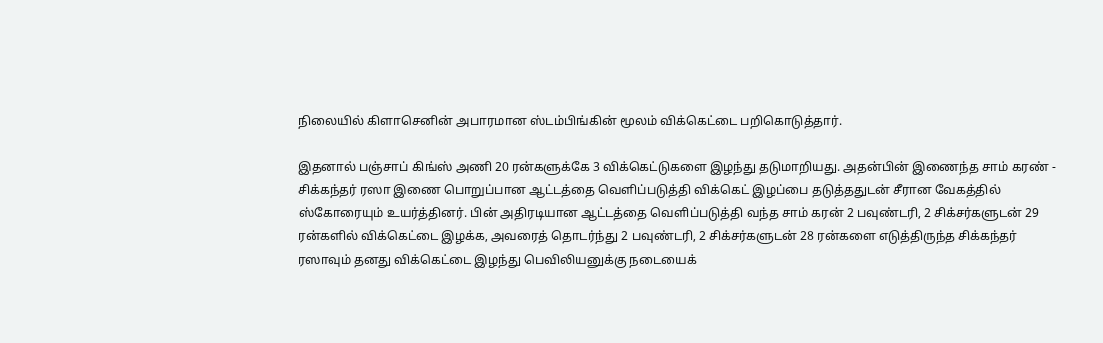நிலையில் கிளாசெனின் அபாரமான ஸ்டம்பிங்கின் மூலம் விக்கெட்டை பறிகொடுத்தார்.

இதனால் பஞ்சாப் கிங்ஸ் அணி 20 ரன்களுக்கே 3 விக்கெட்டுகளை இழந்து தடுமாறியது. அதன்பின் இணைந்த சாம் கரண் - சிக்கந்தர் ரஸா இணை பொறுப்பான ஆட்டத்தை வெளிப்படுத்தி விக்கெட் இழப்பை தடுத்ததுடன் சீரான வேகத்தில் ஸ்கோரையும் உயர்த்தினர். பின் அதிரடியான ஆட்டத்தை வெளிப்படுத்தி வந்த சாம் கரன் 2 பவுண்டரி, 2 சிக்சர்களுடன் 29 ரன்களில் விக்கெட்டை இழக்க, அவரைத் தொடர்ந்து 2 பவுண்டரி, 2 சிக்சர்களுடன் 28 ரன்களை எடுத்திருந்த சிக்கந்தர் ரஸாவும் தனது விக்கெட்டை இழந்து பெவிலியனுக்கு நடையைக்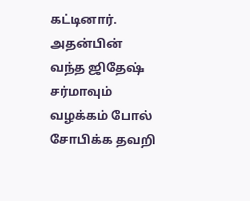கட்டினார். அதன்பின் வந்த ஜிதேஷ் சர்மாவும் வழக்கம் போல் சோபிக்க தவறி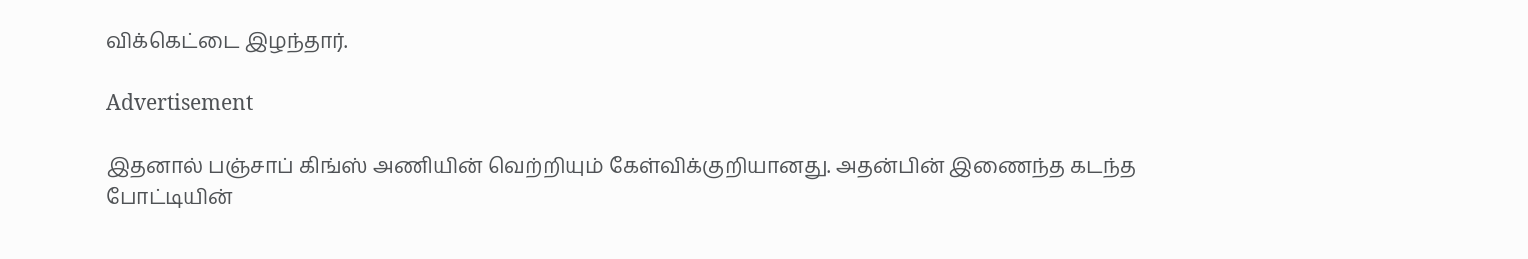விக்கெட்டை இழந்தார்.

Advertisement

இதனால் பஞ்சாப் கிங்ஸ் அணியின் வெற்றியும் கேள்விக்குறியானது. அதன்பின் இணைந்த கடந்த போட்டியின்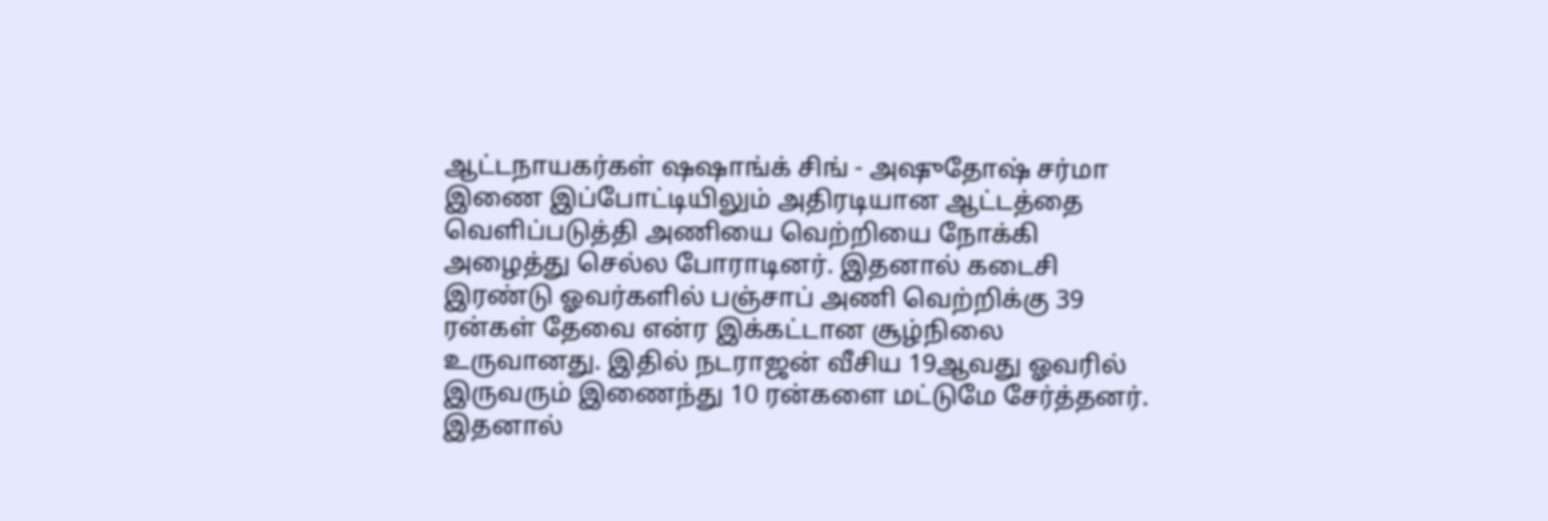ஆட்டநாயகர்கள் ஷஷாங்க் சிங் - அஷுதோஷ் சர்மா இணை இப்போட்டியிலும் அதிரடியான ஆட்டத்தை வெளிப்படுத்தி அணியை வெற்றியை நோக்கி அழைத்து செல்ல போராடினர். இதனால் கடைசி இரண்டு ஓவர்களில் பஞ்சாப் அணி வெற்றிக்கு 39 ரன்கள் தேவை என்ர இக்கட்டான சூழ்நிலை உருவானது. இதில் நடராஜன் வீசிய 19ஆவது ஓவரில் இருவரும் இணைந்து 10 ரன்களை மட்டுமே சேர்த்தனர். இதனால்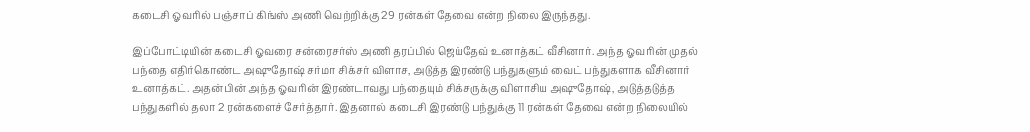கடைசி ஓவரில் பஞ்சாப் கிங்ஸ் அணி வெற்றிக்கு 29 ரன்கள் தேவை என்ற நிலை இருந்தது.

இப்போட்டியின் கடைசி ஓவரை சன்ரைசர்ஸ் அணி தரப்பில் ஜெய்தேவ் உனாத்கட் வீசினார். அந்த ஓவரின் முதல் பந்தை எதிர்கொண்ட அஷுதோஷ் சர்மா சிக்சர் விளாச, அடுத்த இரண்டு பந்துகளும் வைட் பந்துகளாக வீசினார் உனாத்கட். அதன்பின் அந்த ஓவரின் இரண்டாவது பந்தையும் சிக்சருக்கு விளாசிய அஷுதோஷ், அடுத்தடுத்த பந்துகளில் தலா 2 ரன்களைச் சேர்த்தார். இதனால் கடைசி இரண்டு பந்துக்கு 11 ரன்கள் தேவை என்ற நிலையில்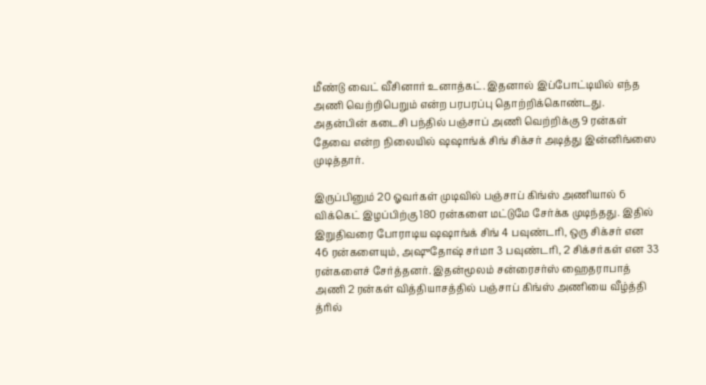மீண்டு வைட் வீசினார் உனாத்கட். இதனால் இப்போட்டியில் எந்த அணி வெற்றிபெறும் என்ற பரபரப்பு தொற்றிக்கொண்டது.  அதன்பின் கடைசி பந்தில் பஞ்சாப் அணி வெற்றிக்கு 9 ரன்கள் தேவை என்ற நிலையில் ஷஷாங்க் சிங் சிக்சர் அடித்து இன்னிங்ஸை முடித்தார்.

இருப்பினும் 20 ஓவர்கள் முடிவில் பஞ்சாப் கிங்ஸ் அணியால் 6 விக்கெட் இழப்பிற்கு 180 ரன்களை மட்டுமே சேர்க்க முடிந்தது. இதில் இறுதிவரை போராடிய ஷஷாங்க் சிங் 4 பவுண்டரி, ஒரு சிக்சர் என 46 ரன்களையும், அஷுதோஷ் சர்மா 3 பவுண்டரி, 2 சிக்சர்கள் என 33 ரன்களைச் சேர்த்தனர். இதன்மூலம் சன்ரைசர்ஸ் ஹைதராபாத் அணி 2 ரன்கள் வித்தியாசத்தில் பஞ்சாப் கிங்ஸ் அணியை வீழ்த்தி த்ரில்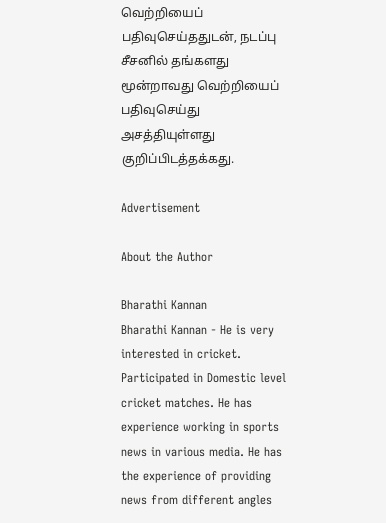வெற்றியைப் பதிவுசெய்ததுடன், நடப்பு சீசனில் தங்களது மூன்றாவது வெற்றியைப் பதிவுசெய்து அசத்தியுள்ளது குறிப்பிடத்தக்கது.

Advertisement

About the Author

Bharathi Kannan
Bharathi Kannan - He is very interested in cricket. Participated in Domestic level cricket matches. He has experience working in sports news in various media. He has the experience of providing news from different angles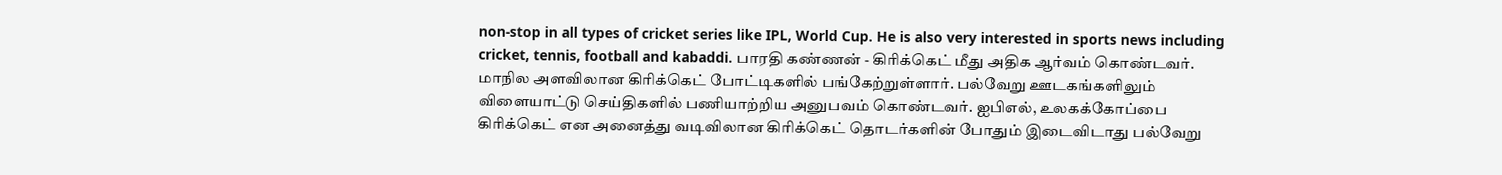non-stop in all types of cricket series like IPL, World Cup. He is also very interested in sports news including cricket, tennis, football and kabaddi. பாரதி கண்ணன் - கிரிக்கெட் மீது அதிக ஆர்வம் கொண்டவர். மாநில அளவிலான கிரிக்கெட் போட்டிகளில் பங்கேற்றுள்ளார். பல்வேறு ஊடகங்களிலும் விளையாட்டு செய்திகளில் பணியாற்றிய அனுபவம் கொண்டவர். ஐபிஎல், உலகக்கோப்பை கிரிக்கெட் என அனைத்து வடிவிலான கிரிக்கெட் தொடர்களின் போதும் இடைவிடாது பல்வேறு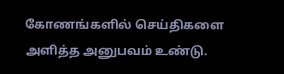கோணங்களில் செய்திகளை அளித்த அனுபவம் உண்டு.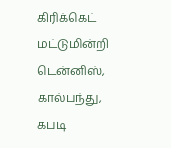கிரிக்கெட் மட்டுமின்றி டென்னிஸ், கால்பந்து, கபடி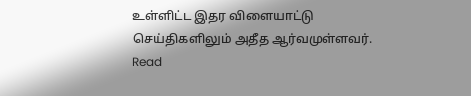உள்ளிட்ட இதர விளையாட்டு செய்திகளிலும் அதீத ஆர்வமுள்ளவர். Read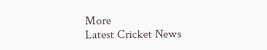More
Latest Cricket News